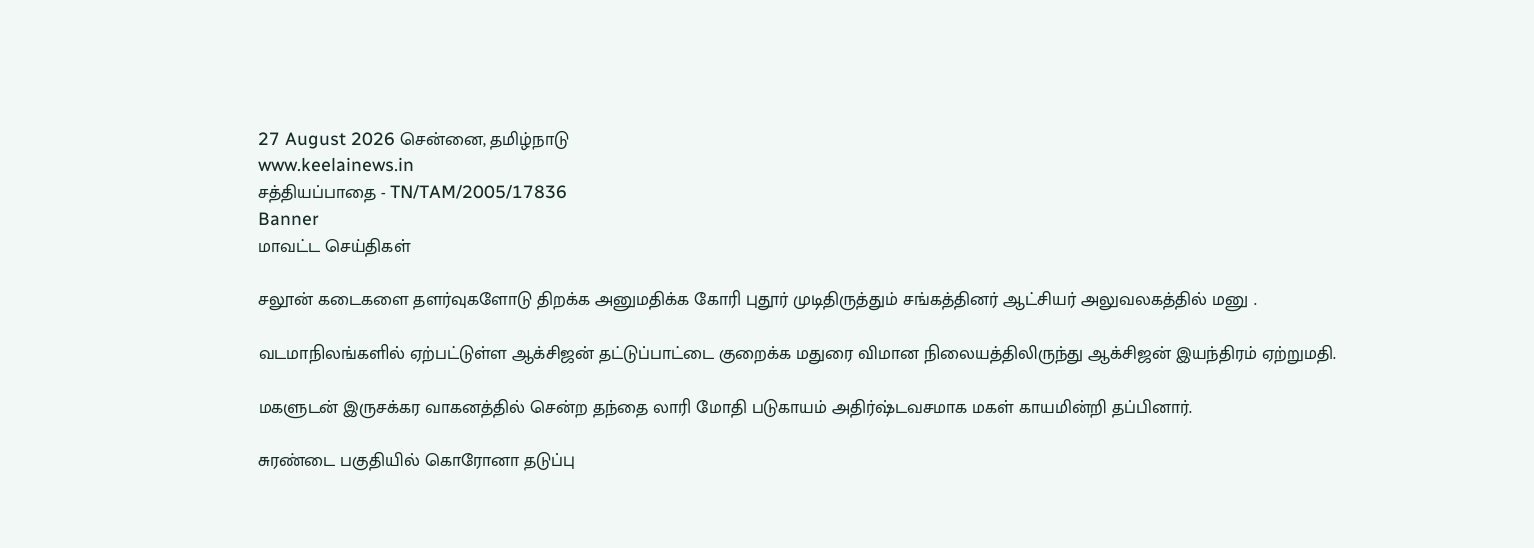27 August 2026 சென்னை, தமிழ்நாடு
www.keelainews.in
சத்தியப்பாதை - TN/TAM/2005/17836
Banner
மாவட்ட செய்திகள்

சலூன் கடைகளை தளர்வுகளோடு திறக்க அனுமதிக்க கோரி புதூர் முடிதிருத்தும் சங்கத்தினர் ஆட்சியர் அலுவலகத்தில் மனு .

வடமாநிலங்களில் ஏற்பட்டுள்ள ஆக்சிஜன் தட்டுப்பாட்டை குறைக்க மதுரை விமான நிலையத்திலிருந்து ஆக்சிஜன் இயந்திரம் ஏற்றுமதி.

மகளுடன் இருசக்கர வாகனத்தில் சென்ற தந்தை லாரி மோதி படுகாயம் அதிர்ஷ்டவசமாக மகள் காயமின்றி தப்பினார்.

சுரண்டை பகுதியில் கொரோனா தடுப்பு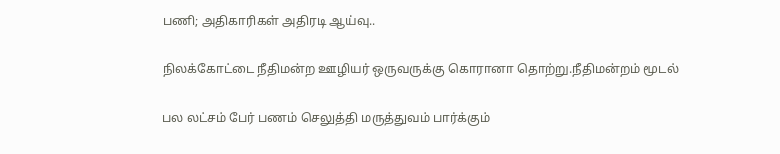பணி; அதிகாரிகள் அதிரடி ஆய்வு..

நிலக்கோட்டை நீதிமன்ற ஊழியர் ஒருவருக்கு கொரானா தொற்று.நீதிமன்றம் மூடல்

பல லட்சம் பேர் பணம் செலுத்தி மருத்துவம் பார்க்கும்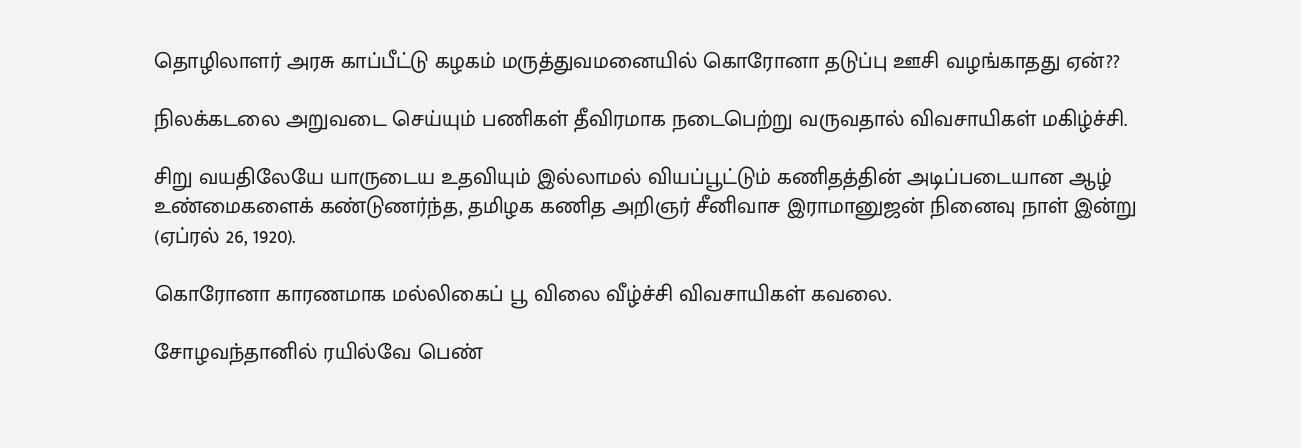தொழிலாளர் அரசு காப்பீட்டு கழகம் மருத்துவமனையில் கொரோனா தடுப்பு ஊசி வழங்காதது ஏன்??

நிலக்கடலை அறுவடை செய்யும் பணிகள் தீவிரமாக நடைபெற்று வருவதால் விவசாயிகள் மகிழ்ச்சி.

சிறு வயதிலேயே யாருடைய உதவியும் இல்லாமல் வியப்பூட்டும் கணிதத்தின் அடிப்படையான ஆழ் உண்மைகளைக் கண்டுணர்ந்த, தமிழக கணித அறிஞர் சீனிவாச இராமானுஜன் நினைவு நாள் இன்று (ஏப்ரல் 26, 1920).

கொரோனா காரணமாக மல்லிகைப் பூ விலை வீழ்ச்சி விவசாயிகள் கவலை.

சோழவந்தானில் ரயில்வே பெண்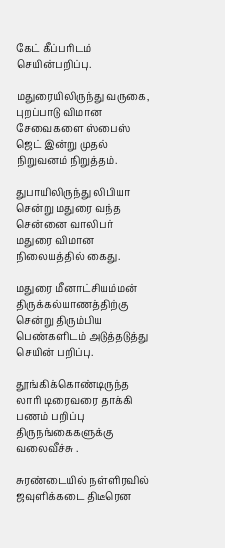கேட் கீப்பரிடம் செயின்பறிப்பு.

மதுரையிலிருந்து வருகை, புறப்பாடு விமான சேவைகளை ஸ்பைஸ் ஜெட் இன்று முதல் நிறுவனம் நிறுத்தம்.

துபாயிலிருந்து லிபியா சென்று மதுரை வந்த சென்னை வாலிபர் மதுரை விமான நிலையத்தில் கைது.

மதுரை மீனாட்சியம்மன் திருக்கல்யாணத்திற்கு சென்று திரும்பிய பெண்களிடம் அடுத்தடுத்து செயின் பறிப்பு.

தூங்கிக்கொண்டிருந்த லாரி டிரைவரை தாக்கி பணம் பறிப்பு திருநங்கைகளுக்கு வலைவீச்சு .

சுரண்டையில் நள்ளிரவில் ஜவுளிக்கடை திடீரென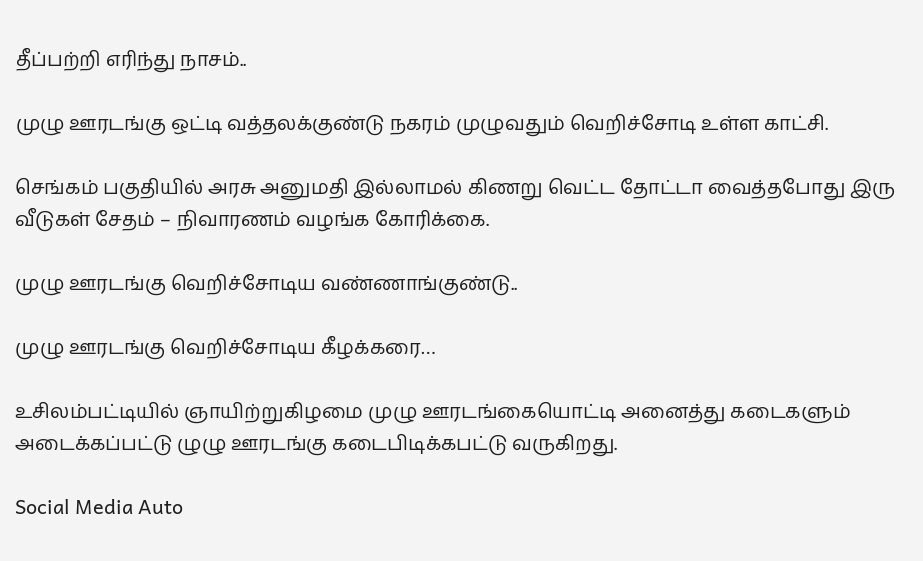தீப்பற்றி எரிந்து நாசம்..

முழு ஊரடங்கு ஒட்டி வத்தலக்குண்டு நகரம் முழுவதும் வெறிச்சோடி உள்ள காட்சி.

செங்கம் பகுதியில் அரசு அனுமதி இல்லாமல் கிணறு வெட்ட தோட்டா வைத்தபோது இரு வீடுகள் சேதம் – நிவாரணம் வழங்க கோரிக்கை.

முழு ஊரடங்கு வெறிச்சோடிய வண்ணாங்குண்டு..

முழு ஊரடங்கு வெறிச்சோடிய கீழக்கரை…

உசிலம்பட்டியில் ஞாயிற்றுகிழமை முழு ஊரடங்கையொட்டி அனைத்து கடைகளும் அடைக்கப்பட்டு ழுழு ஊரடங்கு கடைபிடிக்கபட்டு வருகிறது.

Social Media Auto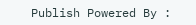Publish Powered By :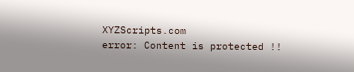XYZScripts.com
error: Content is protected !!